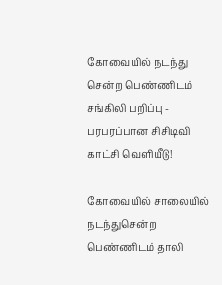கோவையில் நடந்து சென்ற பெண்ணிடம் சங்கிலி பறிப்பு - பரபரப்பான சிசிடிவி காட்சி வெளியீடு!

கோவையில் சாலையில் நடந்துசென்ற பெண்ணிடம் தாலி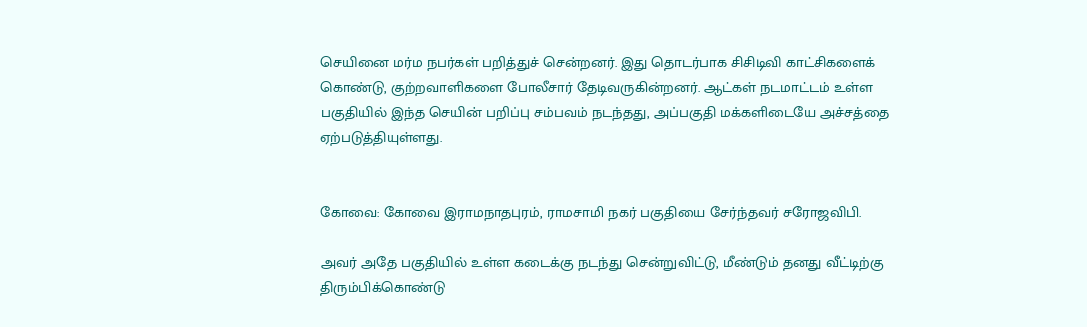செயினை மர்ம நபர்கள் பறித்துச் சென்றனர். இது தொடர்பாக சிசிடிவி காட்சிகளைக் கொண்டு, குற்றவாளிகளை போலீசார் தேடிவருகின்றனர். ஆட்கள் நடமாட்டம் உள்ள பகுதியில் இந்த செயின் பறிப்பு சம்பவம் நடந்தது, அப்பகுதி மக்களிடையே அச்சத்தை ஏற்படுத்தியுள்ளது.


கோவை: கோவை இராமநாதபுரம், ராமசாமி நகர் பகுதியை சேர்ந்தவர் சரோஜவிபி.

அவர் அதே பகுதியில் உள்ள கடைக்கு நடந்து சென்றுவிட்டு, மீண்டும் தனது வீட்டிற்கு திரும்பிக்கொண்டு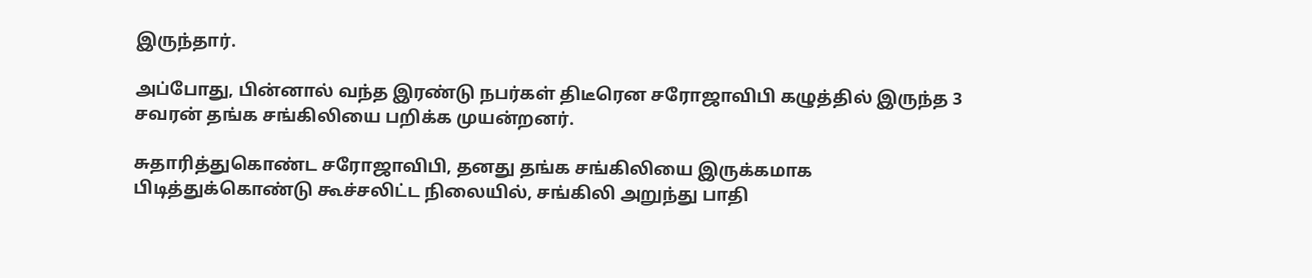இருந்தார்.

அப்போது, பின்னால் வந்த இரண்டு நபர்கள் திடீரென சரோஜாவிபி கழுத்தில் இருந்த 3 சவரன் தங்க சங்கிலியை பறிக்க முயன்றனர்.

சுதாரித்துகொண்ட சரோஜாவிபி, தனது தங்க சங்கிலியை இருக்கமாக பிடித்துக்கொண்டு கூச்சலிட்ட நிலையில், சங்கிலி அறுந்து பாதி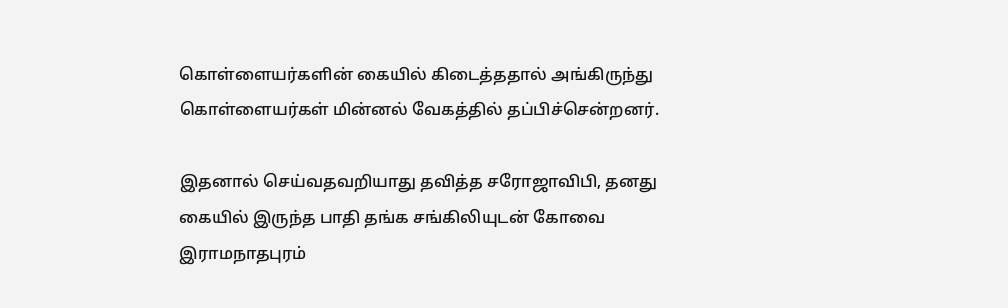கொள்ளையர்களின் கையில் கிடைத்ததால் அங்கிருந்து கொள்ளையர்கள் மின்னல் வேகத்தில் தப்பிச்சென்றனர்.

இதனால் செய்வதவறியாது தவித்த சரோஜாவிபி, தனது கையில் இருந்த பாதி தங்க சங்கிலியுடன் கோவை இராமநாதபுரம்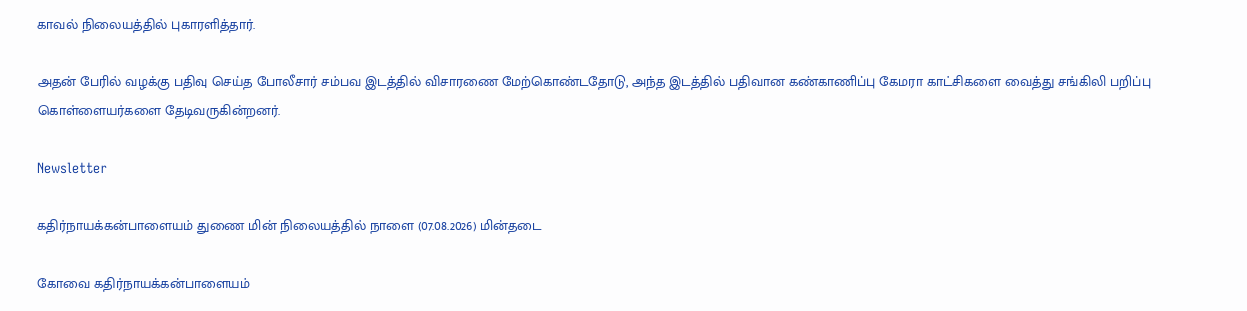காவல் நிலையத்தில் புகாரளித்தார்.

அதன் பேரில் வழக்கு பதிவு செய்த போலீசார் சம்பவ இடத்தில் விசாரணை மேற்கொண்டதோடு, அந்த இடத்தில் பதிவான கண்காணிப்பு கேமரா காட்சிகளை வைத்து சங்கிலி பறிப்பு கொள்ளையர்களை தேடிவருகின்றனர்.

Newsletter

கதிர்நாயக்கன்பாளையம் துணை மின் நிலையத்தில் நாளை (07.08.2026) மின்தடை

கோவை கதிர்நாயக்கன்பாளையம்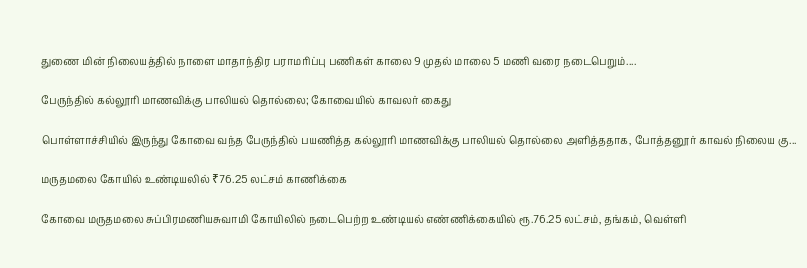துணை மின் நிலையத்தில் நாளை மாதாந்திர பராமரிப்பு பணிகள் காலை 9 முதல் மாலை 5 மணி வரை நடைபெறும்....

பேருந்தில் கல்லூரி மாணவிக்கு பாலியல் தொல்லை; கோவையில் காவலர் கைது

பொள்ளாச்சியில் இருந்து கோவை வந்த பேருந்தில் பயணித்த கல்லூரி மாணவிக்கு பாலியல் தொல்லை அளித்ததாக, போத்தனூர் காவல் நிலைய கு...

மருதமலை கோயில் உண்டியலில் ₹76.25 லட்சம் காணிக்கை

கோவை மருதமலை சுப்பிரமணியசுவாமி கோயிலில் நடைபெற்ற உண்டியல் எண்ணிக்கையில் ரூ.76.25 லட்சம், தங்கம், வெள்ளி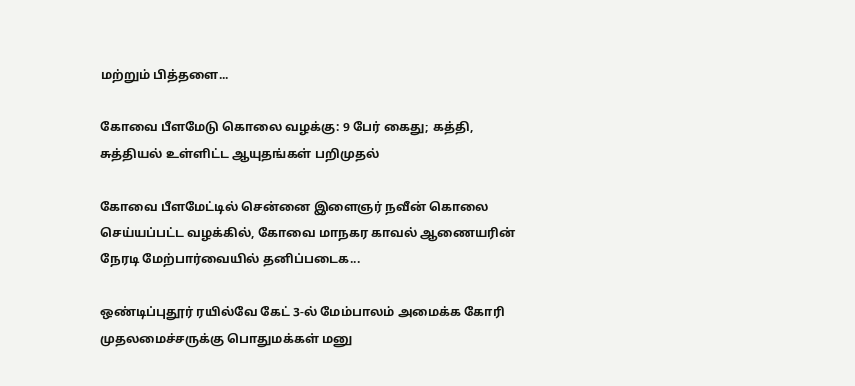மற்றும் பித்தளை...

கோவை பீளமேடு கொலை வழக்கு: 9 பேர் கைது; கத்தி, சுத்தியல் உள்ளிட்ட ஆயுதங்கள் பறிமுதல்

கோவை பீளமேட்டில் சென்னை இளைஞர் நவீன் கொலை செய்யப்பட்ட வழக்கில், கோவை மாநகர காவல் ஆணையரின் நேரடி மேற்பார்வையில் தனிப்படைக...

ஒண்டிப்புதூர் ரயில்வே கேட் 3-ல் மேம்பாலம் அமைக்க கோரி முதலமைச்சருக்கு பொதுமக்கள் மனு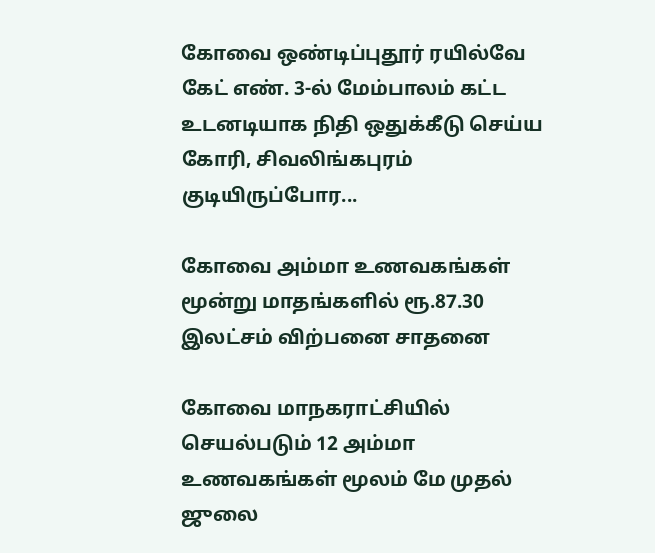கோவை ஒண்டிப்புதூர் ரயில்வே கேட் எண். 3-ல் மேம்பாலம் கட்ட உடனடியாக நிதி ஒதுக்கீடு செய்ய கோரி, சிவலிங்கபுரம் குடியிருப்போர...

கோவை அம்மா உணவகங்கள் மூன்று மாதங்களில் ரூ.87.30 இலட்சம் விற்பனை சாதனை

கோவை மாநகராட்சியில் செயல்படும் 12 அம்மா உணவகங்கள் மூலம் மே முதல் ஜுலை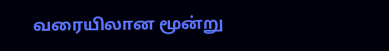வரையிலான மூன்று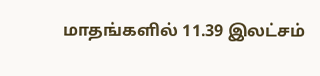மாதங்களில் 11.39 இலட்சம்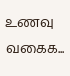உணவு வகைக...